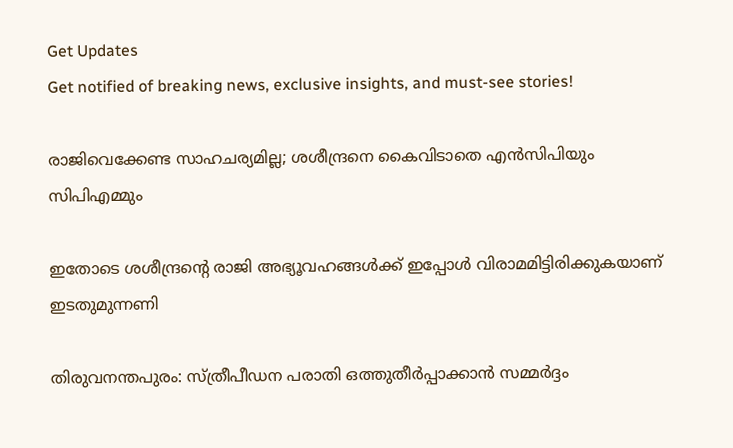Get Updates
Get notified of breaking news, exclusive insights, and must-see stories!

രാജിവെക്കേണ്ട സാഹചര്യമില്ല; ശശീന്ദ്രനെ കൈവിടാതെ എൻസിപിയും സിപിഎമ്മും

ഇതോടെ ശശീന്ദ്രന്റെ രാജി അഭ്യൂവഹങ്ങൾക്ക് ഇപ്പോൾ വിരാമമിട്ടിരിക്കുകയാണ് ഇടതുമുന്നണി

തിരുവനന്തപുരം: സ്ത്രീപീഡന പരാതി ഒത്തുതീർപ്പാക്കാൻ സമ്മർദ്ദം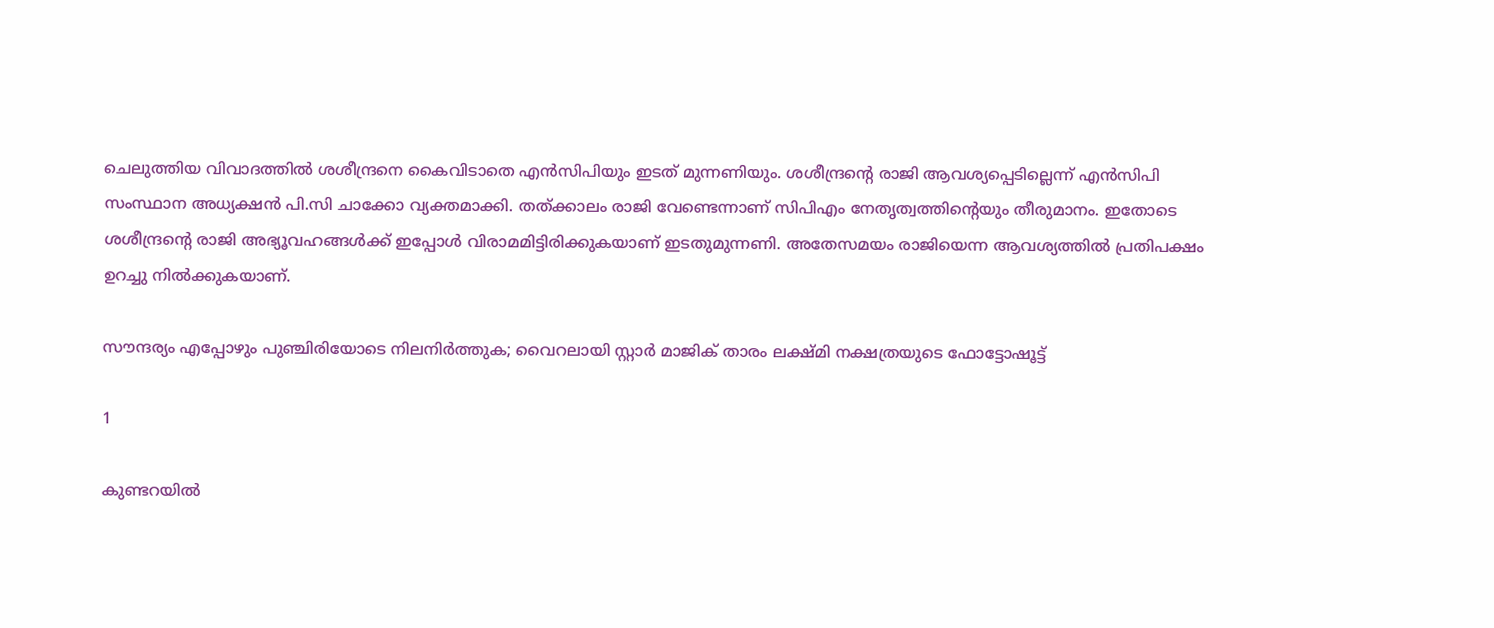ചെലുത്തിയ വിവാദത്തിൽ ശശീന്ദ്രനെ കൈവിടാതെ എൻസിപിയും ഇടത് മുന്നണിയും. ശശീന്ദ്രന്റെ രാജി ആവശ്യപ്പെടില്ലെന്ന് എൻസിപി സംസ്ഥാന അധ്യക്ഷൻ പി.സി ചാക്കോ വ്യക്തമാക്കി. തത്ക്കാലം രാജി വേണ്ടെന്നാണ് സിപിഎം നേതൃത്വത്തിന്റെയും തീരുമാനം. ഇതോടെ ശശീന്ദ്രന്റെ രാജി അഭ്യൂവഹങ്ങൾക്ക് ഇപ്പോൾ വിരാമമിട്ടിരിക്കുകയാണ് ഇടതുമുന്നണി. അതേസമയം രാജിയെന്ന ആവശ്യത്തിൽ പ്രതിപക്ഷം ഉറച്ചു നിൽക്കുകയാണ്.

സൗന്ദര്യം എപ്പോഴും പുഞ്ചിരിയോടെ നിലനിര്‍ത്തുക; വൈറലായി സ്റ്റാര്‍ മാജിക് താരം ലക്ഷ്മി നക്ഷത്രയുടെ ഫോട്ടോഷൂട്ട്

1

കുണ്ടറയിൽ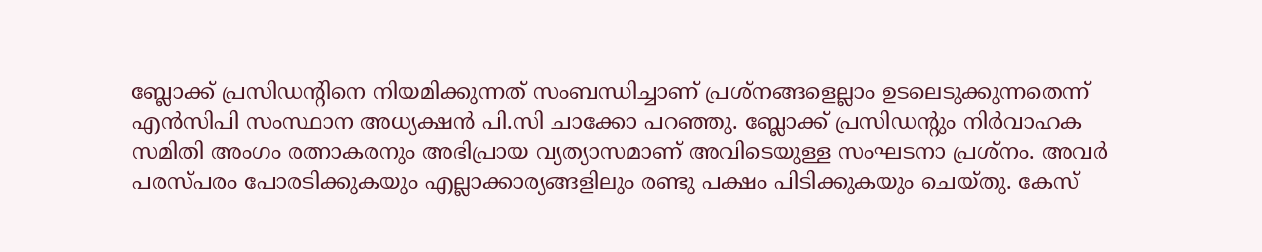ബ്ലോക്ക് പ്രസിഡന്റിനെ നിയമിക്കുന്നത് സംബന്ധിച്ചാണ് പ്രശ്നങ്ങളെല്ലാം ഉടലെടുക്കുന്നതെന്ന് എൻസിപി സംസ്ഥാന അധ്യക്ഷൻ പി.സി ചാക്കോ പറഞ്ഞു. ബ്ലോക്ക് പ്രസിഡന്റും നിർവാഹക സമിതി അംഗം രത്നാകരനും അഭിപ്രായ വ്യത്യാസമാണ് അവിടെയുള്ള സംഘടനാ പ്രശ്‌നം. അവര്‍ പരസ്പരം പോരടിക്കുകയും എല്ലാക്കാര്യങ്ങളിലും രണ്ടു പക്ഷം പിടിക്കുകയും ചെയ്തു. കേസ്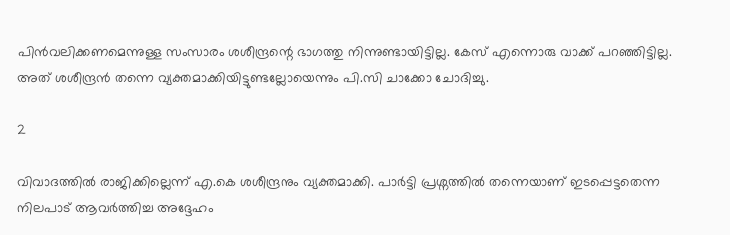പിന്‍വലിക്കണമെന്നുള്ള സംസാരം ശശീന്ദ്രന്റെ ഭാഗത്തു നിന്നുണ്ടായിട്ടില്ല. കേസ് എന്നൊരു വാക്ക് പറഞ്ഞിട്ടില്ല. അത് ശശീന്ദ്രന്‍ തന്നെ വ്യക്തമാക്കിയിട്ടുണ്ടല്ലോയെന്നും പി.സി ചാക്കോ ചോദിച്ചു.

2

വിവാദത്തിൽ രാജിക്കില്ലെന്ന് എ.കെ ശശീന്ദ്രനും വ്യക്തമാക്കി. പാർട്ടി പ്രശ്നത്തിൽ തന്നെയാണ് ഇടപ്പെട്ടതെന്ന നിലപാട് ആവർത്തിച്ച അദ്ദേഹം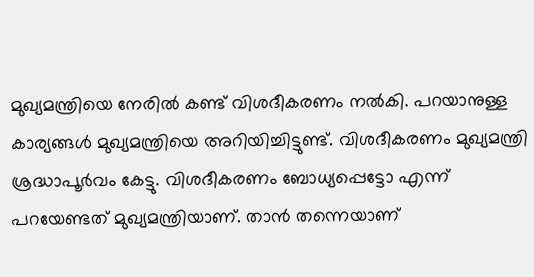മുഖ്യമന്ത്രിയെ നേരിൽ കണ്ട് വിശദീകരണം നൽകി. പറയാനുള്ള കാര്യങ്ങള്‍ മുഖ്യമന്ത്രിയെ അറിയിച്ചിട്ടുണ്ട്. വിശദീകരണം മുഖ്യമന്ത്രി ശ്രദ്ധാപൂര്‍വം കേട്ടു. വിശദീകരണം ബോധ്യപ്പെട്ടോ എന്ന് പറയേണ്ടത് മുഖ്യമന്ത്രിയാണ്. താൻ തന്നെയാണ്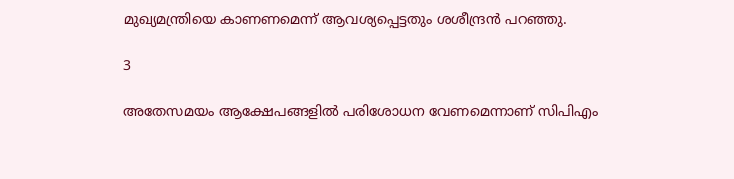മുഖ്യമന്ത്രിയെ കാണണമെന്ന് ആവശ്യപ്പെട്ടതും ശശീന്ദ്രൻ പറഞ്ഞു.

3

അതേസമയം ആക്ഷേപങ്ങളിൽ പരിശോധന വേണമെന്നാണ് സിപിഎം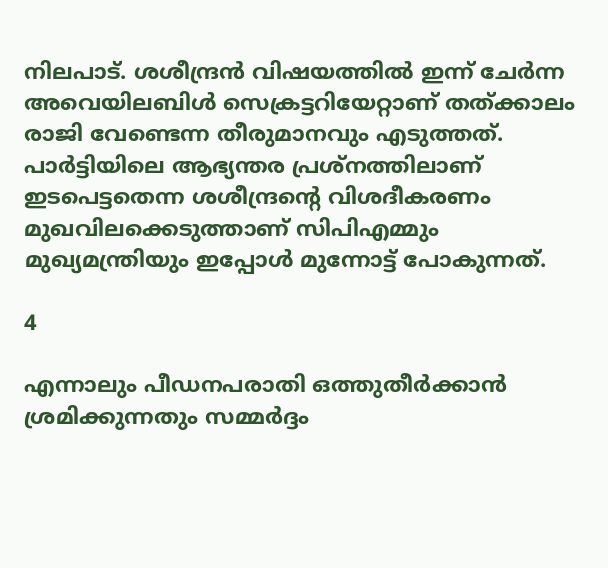നിലപാട്. ശശീന്ദ്രൻ വിഷയത്തിൽ ഇന്ന് ചേർന്ന അവെയിലബിൾ സെക്രട്ടറിയേറ്റാണ് തത്ക്കാലം രാജി വേണ്ടെന്ന തീരുമാനവും എടുത്തത്. പാർട്ടിയിലെ ആഭ്യന്തര പ്രശ്നത്തിലാണ് ഇടപെട്ടതെന്ന ശശീന്ദ്രന്‍റെ വിശദീകരണം മുഖവിലക്കെടുത്താണ് സിപിഎമ്മും മുഖ്യമന്ത്രിയും ഇപ്പോൾ മുന്നോട്ട് പോകുന്നത്.

4

എന്നാലും പീഡനപരാതി ഒത്തുതീർക്കാൻ ശ്രമിക്കുന്നതും സമ്മർദ്ദം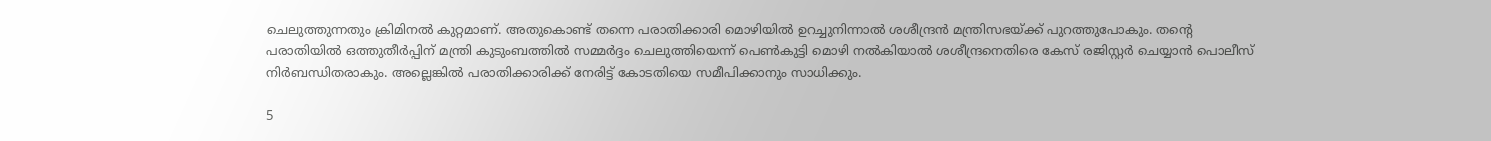ചെലുത്തുന്നതും ക്രിമിനൽ കുറ്റമാണ്. അതുകൊണ്ട് തന്നെ പരാതിക്കാരി മൊഴിയിൽ ഉറച്ചുനിന്നാൽ ശശീന്ദ്രൻ മന്ത്രിസഭയ്ക്ക് പുറത്തുപോകും. തന്റെ പരാതിയിൽ ഒത്തുതീർപ്പിന് മന്ത്രി കുടുംബത്തിൽ സമ്മർദ്ദം ചെലുത്തിയെന്ന് പെൺകുട്ടി മൊഴി നൽകിയാൽ ശശീന്ദ്രനെതിരെ കേസ് രജിസ്റ്റർ ചെയ്യാൻ പൊലീസ് നിർബന്ധിതരാകും. അല്ലെങ്കിൽ പരാതിക്കാരിക്ക് നേരിട്ട് കോടതിയെ സമീപിക്കാനും സാധിക്കും.

5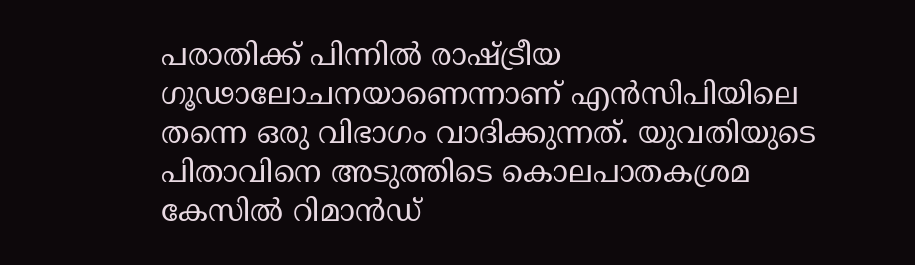പരാതിക്ക് പിന്നിൽ രാഷ്ട്രീയ ഗൂഢാലോചനയാണെന്നാണ് എൻസിപിയിലെ തന്നെ ഒരു വിഭാഗം വാദിക്കുന്നത്. യുവതിയുടെ പിതാവിനെ അടുത്തിടെ കൊലപാതകശ്രമ കേസിൽ റിമാൻഡ്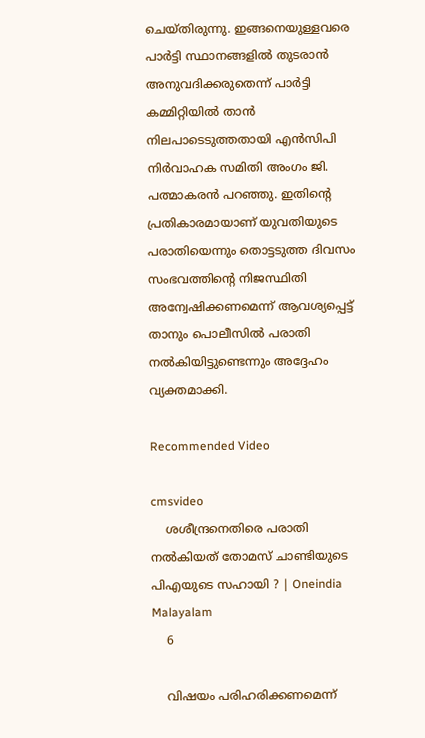ചെയ്തിരുന്നു. ഇങ്ങനെയുള്ളവരെ പാർട്ടി സ്ഥാനങ്ങളിൽ തുടരാൻ അനുവദിക്കരുതെന്ന് പാർട്ടി കമ്മിറ്റിയിൽ താൻ നിലപാടെടുത്തതായി എൻസിപി നിർവാഹക സമിതി അംഗം ജി. പത്മാകരൻ പറഞ്ഞു. ഇതിന്റെ പ്രതികാരമായാണ് യുവതിയുടെ പരാതിയെന്നും തൊട്ടടുത്ത ദിവസം സംഭവത്തിന്റെ നിജസ്ഥിതി അന്വേഷിക്കണമെന്ന് ആവശ്യപ്പെട്ട് താനും പൊലീസിൽ പരാതി നൽകിയിട്ടുണ്ടെന്നും അദ്ദേഹം വ്യക്തമാക്കി.

Recommended Video

cmsvideo
    ശശീന്ദ്രനെതിരെ പരാതി നൽകിയത് തോമസ് ചാണ്ടിയുടെ പിഎയുടെ സഹായി ? | Oneindia Malayalam
    6

    വിഷയം പരിഹരിക്കണമെന്ന്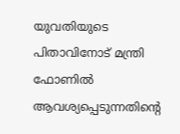യുവതിയുടെ പിതാവിനോട് മന്ത്രി ഫോണിൽ ആവശ്യപ്പെടുന്നതിന്റെ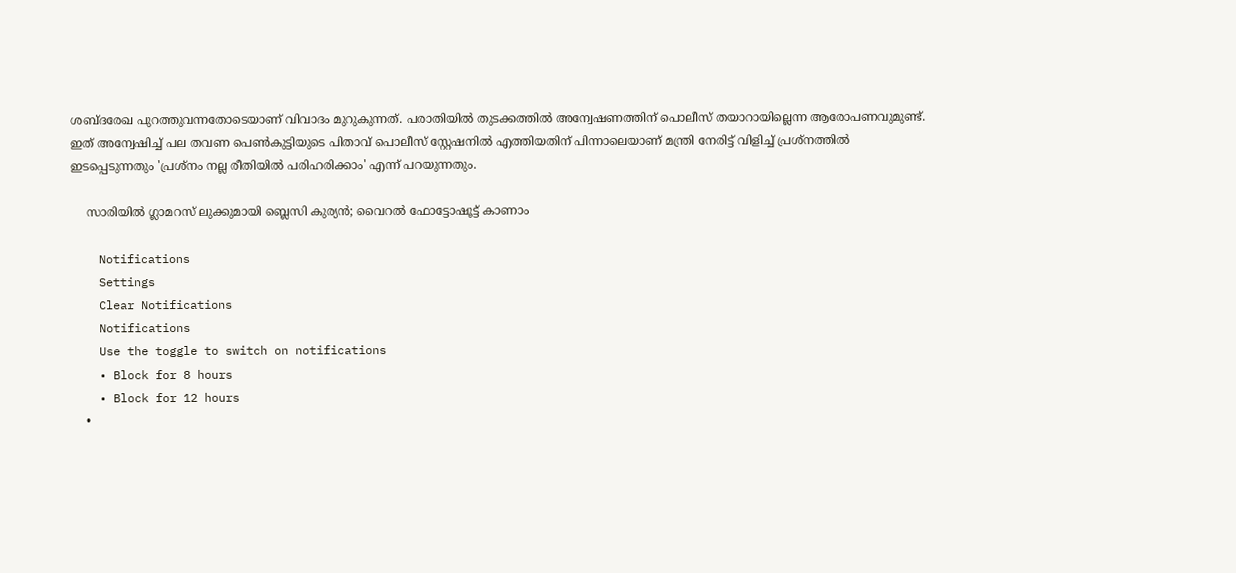ശബ്ദരേഖ പുറത്തുവന്നതോടെയാണ് വിവാദം മുറുകുന്നത്. പരാതിയിൽ തുടക്കത്തിൽ അന്വേഷണത്തിന് പൊലീസ് തയാറായില്ലെന്ന ആരോപണവുമുണ്ട്. ഇത് അന്വേഷിച്ച് പല തവണ പെൺകുട്ടിയുടെ പിതാവ് പൊലീസ് സ്റ്റേഷനിൽ എത്തിയതിന് പിന്നാലെയാണ് മന്ത്രി നേരിട്ട് വിളിച്ച് പ്രശ്നത്തിൽ ഇടപ്പെടുന്നതും 'പ്രശ്നം നല്ല രീതിയിൽ പരിഹരിക്കാം' എന്ന് പറയുന്നതും.

    സാരിയില്‍ ഗ്ലാമറസ് ലുക്കുമായി ബ്ലെസി കുര്യന്‍; വൈറല്‍ ഫോട്ടോഷൂട്ട് കാണാം

    Notifications
    Settings
    Clear Notifications
    Notifications
    Use the toggle to switch on notifications
    • Block for 8 hours
    • Block for 12 hours
    •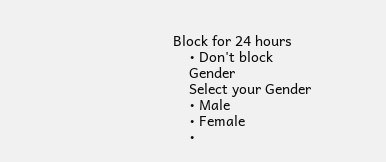Block for 24 hours
    • Don't block
    Gender
    Select your Gender
    • Male
    • Female
    •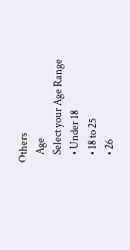Others
    Age
    Select your Age Range
    • Under 18
    • 18 to 25
    • 26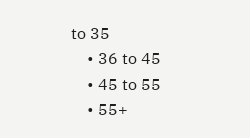to 35
    • 36 to 45
    • 45 to 55
    • 55+